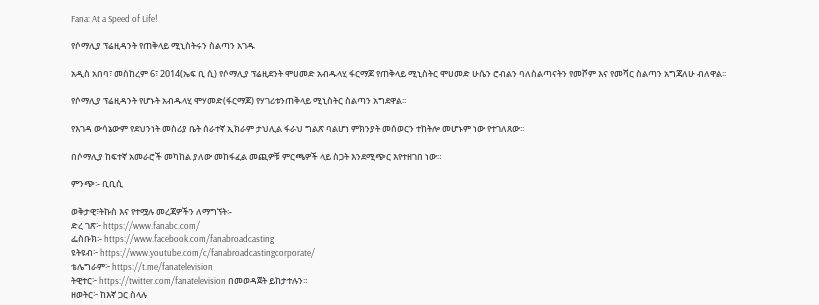Fana: At a Speed of Life!

የሶማሊያ ፕሬዚዳንት የጠቅላይ ሚኒስትሩን ስልጣን አገዱ

አዲስ አበባ፣ መስከረም 6፣ 2014(ኤፍ ቢ ሲ) የሶማሊያ ፕሬዚደንት ሞሀመድ አብዱላሂ ፋርማጆ የጠቅላይ ሚኒስትር ሞሀመድ ሁሴን ሮብልን ባለስልጣናትን የመሾም እና የመሻር ስልጣን አግጃለሁ ብለዋል፡፡

የሶማሊያ ፕሬዚዳንት የሆኑት አብዱላሂ ሞሃመድ(ፋርማጆ) የሃገሪቱንጠቅላይ ሚኒስትር ስልጣን አግደዋል፡፡

የእገዳ ውሳኔውም የደህንነት መስሪያ ቤት ሰራተኛ ኢክራም ታህሊል ፋራህ ግልጽ ባልሆነ ምክንያት መሰወርን ተከትሎ መሆኑም ነው የተገለጸው፡፡

በሶማሊያ ከፍተኛ አመራሮች መካከል ያለው መከፋፈል መጪዎቹ ምርጫዎች ላይ ስጋት እንደሚጭር እየተዘገበ ነው።

ምንጭ፡- ቢቢሲ

ወቅታዊ፣ትኩስ እና የተሟሉ መረጃዎችን ለማግኘት፡-
ድረ ገጽ፦ https://www.fanabc.com/
ፌስቡክ፡- https://www.facebook.com/fanabroadcasting
ዩትዩብ፦ https://www.youtube.com/c/fanabroadcastingcorporate/
ቴሌግራም፦ https://t.me/fanatelevision
ትዊተር፦ https://twitter.com/fanatelevision በመወዳጀት ይከታተሉን፡፡
ዘወትር፦ ከእኛ ጋር ስላሉ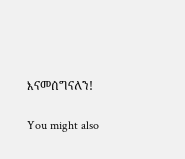እናመሰግናለን!

You might also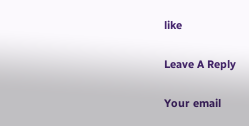like

Leave A Reply

Your email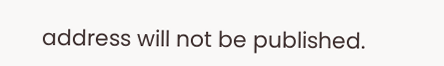address will not be published.